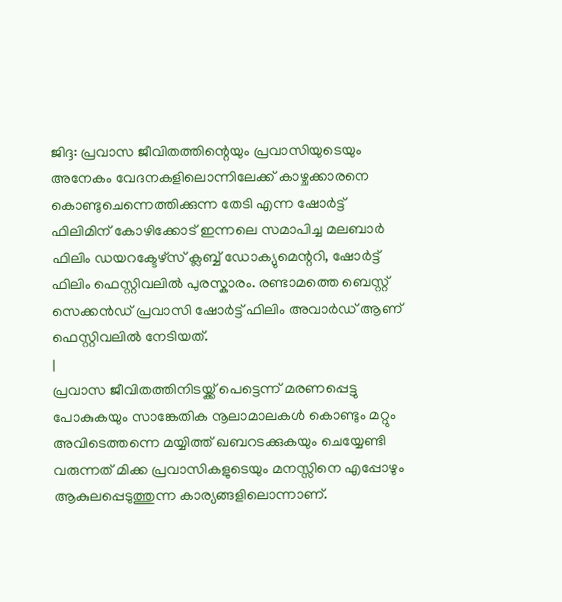ജിദ്ദ: പ്രവാസ ജീവിതത്തിന്റെയും പ്രവാസിയുടെയും അനേകം വേദനകളിലൊന്നിലേക്ക് കാഴ്ചക്കാരനെ കൊണ്ടുചെന്നെത്തിക്കുന്ന തേടി എന്ന ഷോർട്ട് ഫിലിമിന് കോഴിക്കോട് ഇന്നലെ സമാപിച്ച മലബാർ ഫിലിം ഡയറക്ടേഴ്സ് ക്ലബ്ബ് ഡോക്യുമെന്ററി, ഷോർട്ട് ഫിലിം ഫെസ്റ്റിവലിൽ പുരസ്കാരം. രണ്ടാമത്തെ ബെസ്റ്റ് സെക്കൻഡ് പ്രവാസി ഷോർട്ട് ഫിലിം അവാർഡ് ആണ് ഫെസ്റ്റിവലിൽ നേടിയത്.
|
പ്രവാസ ജീവിതത്തിനിടയ്ക്ക് പെട്ടെന്ന് മരണപ്പെട്ടു പോകുകയും സാങ്കേതിക നൂലാമാലകൾ കൊണ്ടും മറ്റും അവിടെത്തന്നെ മയ്യിത്ത് ഖബറടക്കുകയും ചെയ്യേണ്ടി വരുന്നത് മിക്ക പ്രവാസികളുടെയും മനസ്സിനെ എപ്പോഴും ആകുലപ്പെടുത്തുന്ന കാര്യങ്ങളിലൊന്നാണ്.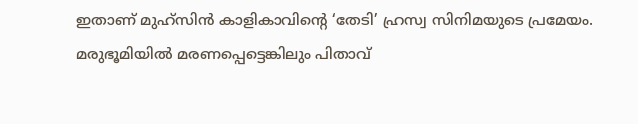ഇതാണ് മുഹ്സിൻ കാളികാവിന്റെ ‘തേടി’ ഹ്രസ്വ സിനിമയുടെ പ്രമേയം.
മരുഭൂമിയിൽ മരണപ്പെട്ടെങ്കിലും പിതാവ്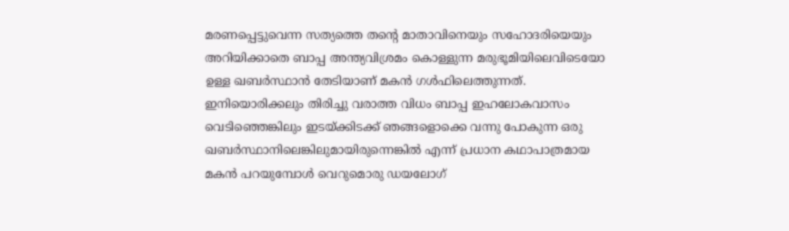മരണപ്പെട്ടുവെന്ന സത്യത്തെ തന്റെ മാതാവിനെയും സഹോദരിയെയും അറിയിക്കാതെ ബാപ്പ അന്ത്യവിശ്രമം കൊള്ളുന്ന മരുഭൂമിയിലെവിടെയോ ഉള്ള ഖബർസ്ഥാൻ തേടിയാണ് മകൻ ഗൾഫിലെത്തുന്നത്.
ഇനിയൊരിക്കലും തിരിച്ചു വരാത്ത വിധം ബാപ്പ ഇഹലോകവാസം വെടിഞ്ഞെങ്കിലും ഇടയ്ക്കിടക്ക് ഞങ്ങളൊക്കെ വന്നു പോകുന്ന ഒരു ഖബർസ്ഥാനിലെങ്കിലുമായിരുന്നെങ്കിൽ എന്ന് പ്രധാന കഥാപാത്രമായ മകൻ പറയുമ്പോൾ വെറുമൊരു ഡയലോഗ്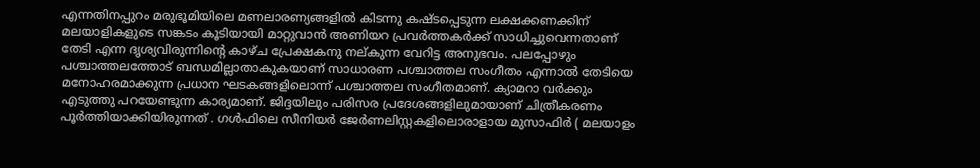എന്നതിനപ്പുറം മരുഭൂമിയിലെ മണലാരണ്യങ്ങളിൽ കിടന്നു കഷ്ടപ്പെടുന്ന ലക്ഷക്കണക്കിന് മലയാളികളുടെ സങ്കടം കൂടിയായി മാറ്റുവാൻ അണിയറ പ്രവർത്തകർക്ക് സാധിച്ചുവെന്നതാണ് തേടി എന്ന ദൃശ്യവിരുന്നിന്റെ കാഴ്ച പ്രേക്ഷകനു നല്കുന്ന വേറിട്ട അനുഭവം. പലപ്പോഴും പശ്ചാത്തലത്തോട് ബന്ധമില്ലാതാകുകയാണ് സാധാരണ പശ്ചാത്തല സംഗീതം എന്നാൽ തേടിയെ മനോഹരമാക്കുന്ന പ്രധാന ഘടകങ്ങളിലൊന്ന് പശ്ചാത്തല സംഗീതമാണ്. ക്യാമറാ വർക്കും എടുത്തു പറയേണ്ടുന്ന കാര്യമാണ്. ജിദ്ദയിലും പരിസര പ്രദേശങ്ങളിലുമായാണ് ചിത്രീകരണം പൂർത്തിയാക്കിയിരുന്നത് . ഗൾഫിലെ സീനിയർ ജേർണലിസ്റ്റകളിലൊരാളായ മുസാഫിർ ( മലയാളം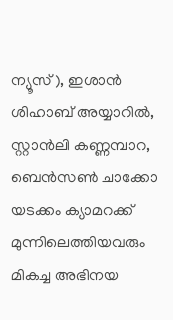ന്യൂസ് ), ഇശാൻ ശിഹാബ് അയ്യാറിൽ, സ്റ്റാൻലി കണ്ണമ്പാറ, ബെൻസൺ ചാക്കോ യടക്കം ക്യാമറക്ക് മുന്നിലെത്തിയവരും മികച്ച അഭിനയ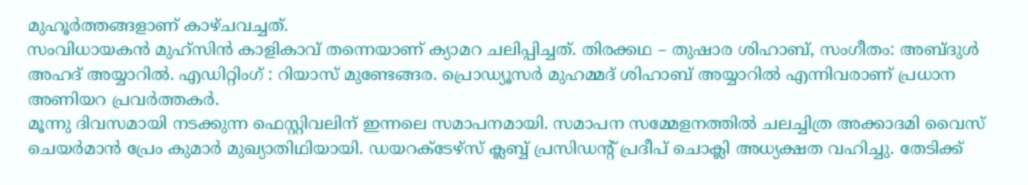മുഹൂർത്തങ്ങളാണ് കാഴ്ചവച്ചത്.
സംവിധായകൻ മുഹ്സിൻ കാളികാവ് തന്നെയാണ് ക്യാമറ ചലിപ്പിച്ചത്. തിരക്കഥ – തുഷാര ശിഹാബ്, സംഗീതം: അബ്ദുൾ അഹദ് അയ്യാറിൽ. എഡിറ്റിംഗ് : റിയാസ് മുണ്ടേങ്ങര. പ്രൊഡ്യൂസർ മുഹമ്മദ് ശിഹാബ് അയ്യാറിൽ എന്നിവരാണ് പ്രധാന അണിയറ പ്രവർത്തകർ.
മൂന്നു ദിവസമായി നടക്കുന്ന ഫെസ്റ്റിവലിന് ഇന്നലെ സമാപനമായി. സമാപന സമ്മേളനത്തിൽ ചലച്ചിത്ര അക്കാദമി വൈസ് ചെയർമാൻ പ്രേം കുമാർ മുഖ്യാതിഥിയായി. ഡയറക്ടേഴ്സ് ക്ലബ്ബ് പ്രസിഡന്റ് പ്രദീപ് ചൊക്ലി അധ്യക്ഷത വഹിച്ചു. തേടിക്ക്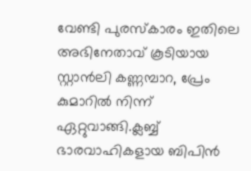വേണ്ടി പുരസ്കാരം ഇതിലെ അഭിനേതാവ് കൂടിയായ സ്റ്റാൻലി കണ്ണമ്പാറ, പ്രേം കുമാറിൽ നിന്ന് ഏറ്റുവാങ്ങി.ക്ലബ്ബ് ഭാരവാഹികളായ ബിപിൻ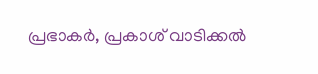പ്രഭാകർ, പ്രകാശ് വാടിക്കൽ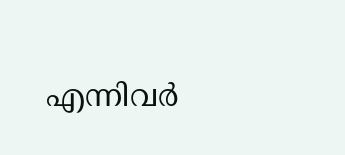എന്നിവർ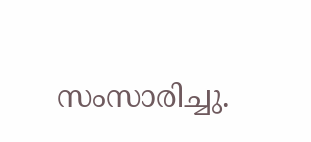സംസാരിച്ചു.